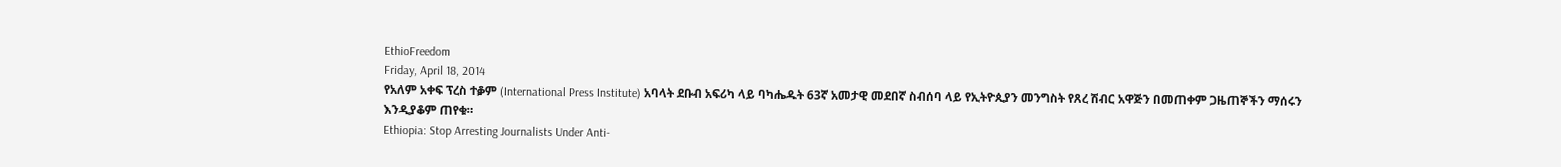EthioFreedom
Friday, April 18, 2014
የአለም አቀፍ ፕረስ ተቇም (International Press Institute) አባላት ደቡብ አፍሪካ ላይ ባካሔዱት 63ኛ አመታዊ መደበኛ ስብሰባ ላይ የኢትዮጲያን መንግስት የጸረ ሽብር አዋጅን በመጠቀም ጋዜጠኞችን ማሰሩን እንዲያቆም ጠየቁ።
Ethiopia: Stop Arresting Journalists Under Anti-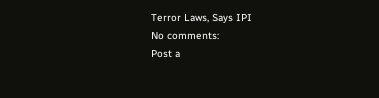Terror Laws, Says IPI
No comments:
Post a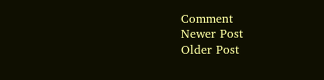Comment
Newer Post
Older Post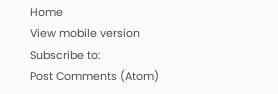Home
View mobile version
Subscribe to:
Post Comments (Atom)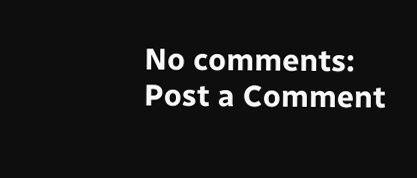No comments:
Post a Comment